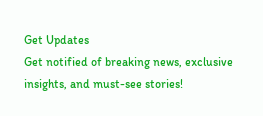Get Updates
Get notified of breaking news, exclusive insights, and must-see stories!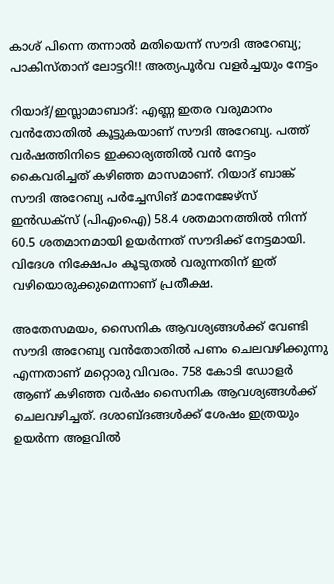കാശ് പിന്നെ തന്നാല്‍ മതിയെന്ന് സൗദി അറേബ്യ; പാകിസ്താന് ലോട്ടറി!! അത്യപൂര്‍വ വളര്‍ച്ചയും നേട്ടം

റിയാദ്/ഇസ്ലാമാബാദ്: എണ്ണ ഇതര വരുമാനം വന്‍തോതില്‍ കൂട്ടുകയാണ് സൗദി അറേബ്യ. പത്ത് വര്‍ഷത്തിനിടെ ഇക്കാര്യത്തില്‍ വന്‍ നേട്ടം കൈവരിച്ചത് കഴിഞ്ഞ മാസമാണ്. റിയാദ് ബാങ്ക് സൗദി അറേബ്യ പര്‍ച്ചേസിങ് മാനേജേഴ്‌സ് ഇന്‍ഡക്‌സ് (പിഎംഐ) 58.4 ശതമാനത്തില്‍ നിന്ന് 60.5 ശതമാനമായി ഉയര്‍ന്നത് സൗദിക്ക് നേട്ടമായി. വിദേശ നിക്ഷേപം കൂടുതല്‍ വരുന്നതിന് ഇത് വഴിയൊരുക്കുമെന്നാണ് പ്രതീക്ഷ.

അതേസമയം, സൈനിക ആവശ്യങ്ങള്‍ക്ക് വേണ്ടി സൗദി അറേബ്യ വന്‍തോതില്‍ പണം ചെലവഴിക്കുന്നു എന്നതാണ് മറ്റൊരു വിവരം. 758 കോടി ഡോളര്‍ ആണ് കഴിഞ്ഞ വര്‍ഷം സൈനിക ആവശ്യങ്ങള്‍ക്ക് ചെലവഴിച്ചത്. ദശാബ്ദങ്ങള്‍ക്ക് ശേഷം ഇത്രയും ഉയര്‍ന്ന അളവില്‍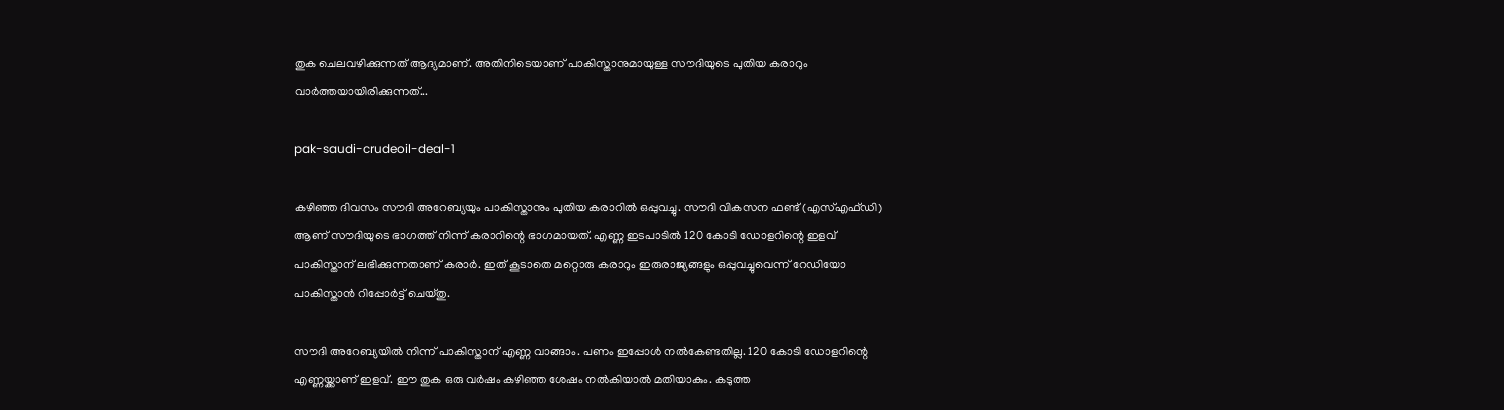തുക ചെലവഴിക്കുന്നത് ആദ്യമാണ്. അതിനിടെയാണ് പാകിസ്താനുമായുള്ള സൗദിയുടെ പുതിയ കരാറും വാര്‍ത്തയായിരിക്കുന്നത്...

pak-saudi-crudeoil-deal-1

കഴിഞ്ഞ ദിവസം സൗദി അറേബ്യയും പാകിസ്താനും പുതിയ കരാറില്‍ ഒപ്പുവച്ചു. സൗദി വികസന ഫണ്ട് (എസ്എഫ്ഡി) ആണ് സൗദിയുടെ ഭാഗത്ത് നിന്ന് കരാറിന്റെ ഭാഗമായത്. എണ്ണ ഇടപാടില്‍ 120 കോടി ഡോളറിന്റെ ഇളവ് പാകിസ്താന് ലഭിക്കുന്നതാണ് കരാര്‍. ഇത് കൂടാതെ മറ്റൊരു കരാറും ഇരുരാജ്യങ്ങളും ഒപ്പുവച്ചുവെന്ന് റേഡിയോ പാകിസ്താന്‍ റിപ്പോര്‍ട്ട് ചെയ്തു.

സൗദി അറേബ്യയില്‍ നിന്ന് പാകിസ്താന് എണ്ണ വാങ്ങാം. പണം ഇപ്പോള്‍ നല്‍കേണ്ടതില്ല. 120 കോടി ഡോളറിന്റെ എണ്ണയ്ക്കാണ് ഇളവ്. ഈ തുക ഒരു വര്‍ഷം കഴിഞ്ഞ ശേഷം നല്‍കിയാല്‍ മതിയാകും. കടുത്ത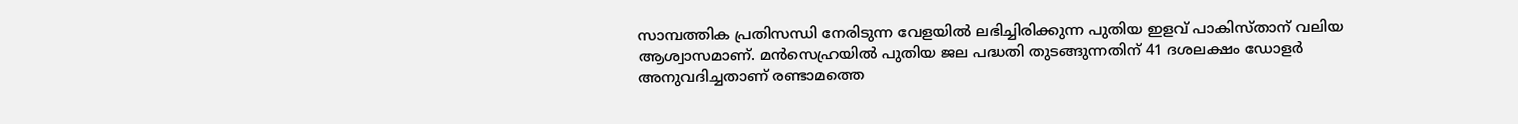സാമ്പത്തിക പ്രതിസന്ധി നേരിടുന്ന വേളയില്‍ ലഭിച്ചിരിക്കുന്ന പുതിയ ഇളവ് പാകിസ്താന് വലിയ ആശ്വാസമാണ്. മന്‍സെഹ്രയില്‍ പുതിയ ജല പദ്ധതി തുടങ്ങുന്നതിന് 41 ദശലക്ഷം ഡോളര്‍ അനുവദിച്ചതാണ് രണ്ടാമത്തെ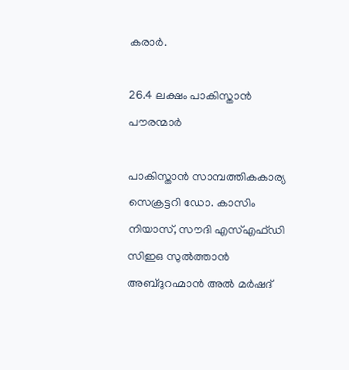കരാര്‍.

26.4 ലക്ഷം പാകിസ്താന്‍ പൗരന്മാര്‍

പാകിസ്താന്‍ സാമ്പത്തികകാര്യ സെക്രട്ടറി ഡോ. കാസിം നിയാസ്, സൗദി എസ്എഫ്ഡി സിഇഒ സുല്‍ത്താന്‍ അബ്ദുറഹ്മാന്‍ അല്‍ മര്‍ഷദ്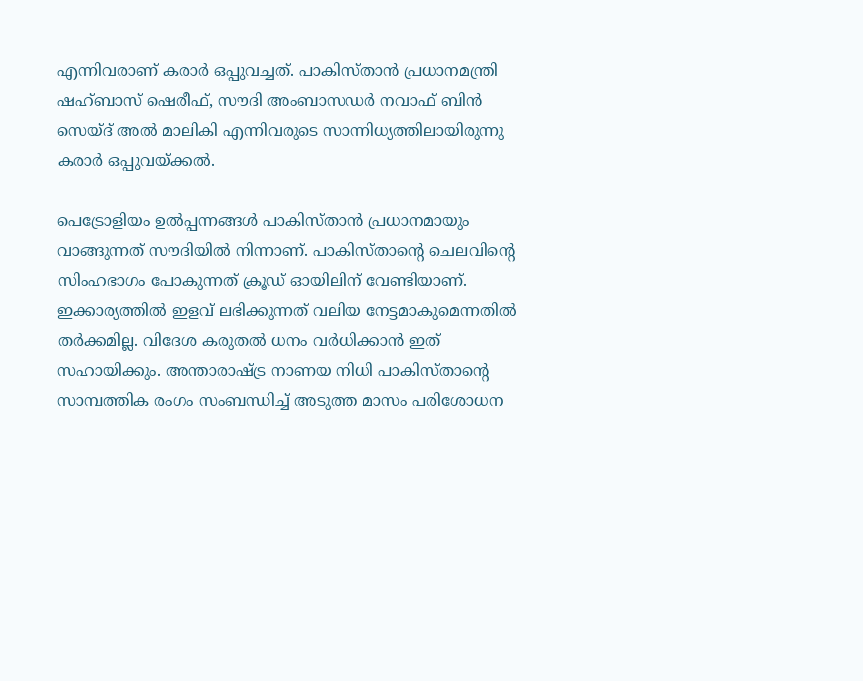എന്നിവരാണ് കരാര്‍ ഒപ്പുവച്ചത്. പാകിസ്താന്‍ പ്രധാനമന്ത്രി ഷഹ്ബാസ് ഷെരീഫ്, സൗദി അംബാസഡര്‍ നവാഫ് ബിന്‍ സെയ്ദ് അല്‍ മാലികി എന്നിവരുടെ സാന്നിധ്യത്തിലായിരുന്നു കരാര്‍ ഒപ്പുവയ്ക്കല്‍.

പെട്രോളിയം ഉല്‍പ്പന്നങ്ങള്‍ പാകിസ്താന്‍ പ്രധാനമായും വാങ്ങുന്നത് സൗദിയില്‍ നിന്നാണ്. പാകിസ്താന്റെ ചെലവിന്റെ സിംഹഭാഗം പോകുന്നത് ക്രൂഡ് ഓയിലിന് വേണ്ടിയാണ്. ഇക്കാര്യത്തില്‍ ഇളവ് ലഭിക്കുന്നത് വലിയ നേട്ടമാകുമെന്നതില്‍ തര്‍ക്കമില്ല. വിദേശ കരുതല്‍ ധനം വര്‍ധിക്കാന്‍ ഇത് സഹായിക്കും. അന്താരാഷ്ട്ര നാണയ നിധി പാകിസ്താന്റെ സാമ്പത്തിക രംഗം സംബന്ധിച്ച് അടുത്ത മാസം പരിശോധന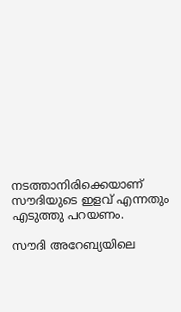നടത്താനിരിക്കെയാണ് സൗദിയുടെ ഇളവ് എന്നതും എടുത്തു പറയണം.

സൗദി അറേബ്യയിലെ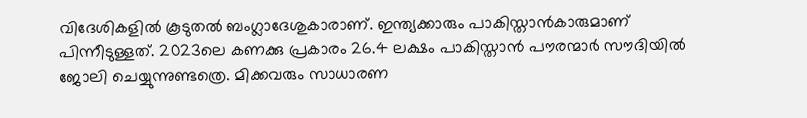വിദേശികളില്‍ കൂടുതല്‍ ബംഗ്ലാദേശുകാരാണ്. ഇന്ത്യക്കാരും പാകിസ്താന്‍കാരുമാണ് പിന്നീടുള്ളത്. 2023ലെ കണക്കു പ്രകാരം 26.4 ലക്ഷം പാകിസ്താന്‍ പൗരന്മാര്‍ സൗദിയില്‍ ജോലി ചെയ്യുന്നുണ്ടത്രെ. മിക്കവരും സാധാരണ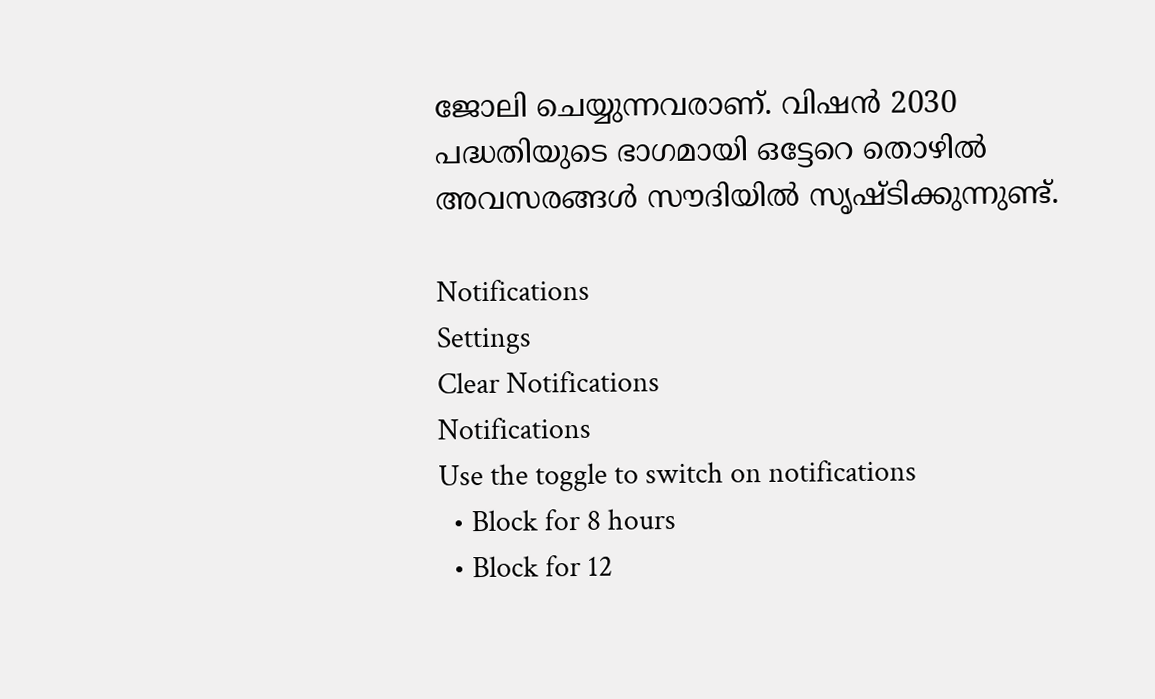ജോലി ചെയ്യുന്നവരാണ്. വിഷന്‍ 2030 പദ്ധതിയുടെ ഭാഗമായി ഒട്ടേറെ തൊഴില്‍ അവസരങ്ങള്‍ സൗദിയില്‍ സൃഷ്ടിക്കുന്നുണ്ട്.

Notifications
Settings
Clear Notifications
Notifications
Use the toggle to switch on notifications
  • Block for 8 hours
  • Block for 12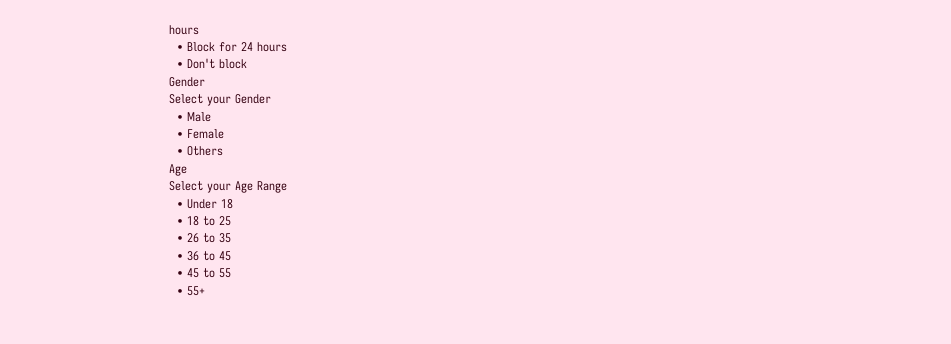hours
  • Block for 24 hours
  • Don't block
Gender
Select your Gender
  • Male
  • Female
  • Others
Age
Select your Age Range
  • Under 18
  • 18 to 25
  • 26 to 35
  • 36 to 45
  • 45 to 55
  • 55+